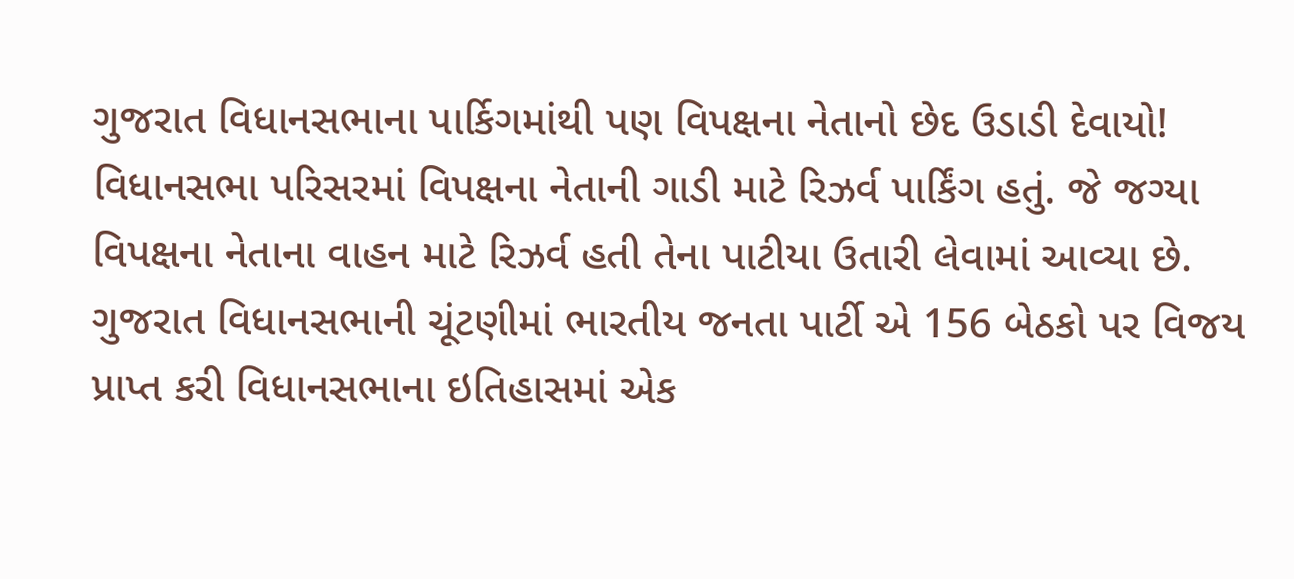ગુજરાત વિધાનસભાના પાર્કિગમાંથી પણ વિપક્ષના નેતાનો છેદ ઉડાડી દેવાયો!
વિધાનસભા પરિસરમાં વિપક્ષના નેતાની ગાડી માટે રિઝર્વ પાર્કિંગ હતું. જે જગ્યા વિપક્ષના નેતાના વાહન માટે રિઝર્વ હતી તેના પાટીયા ઉતારી લેવામાં આવ્યા છે.
ગુજરાત વિધાનસભાની ચૂંટણીમાં ભારતીય જનતા પાર્ટી એ 156 બેઠકો પર વિજય પ્રાપ્ત કરી વિધાનસભાના ઇતિહાસમાં એક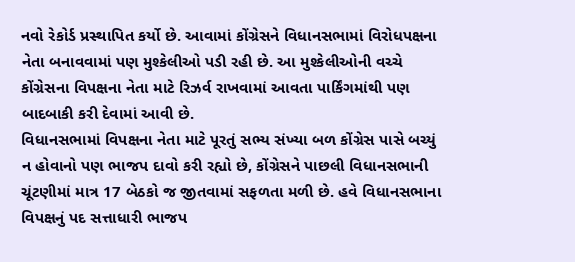નવો રેકોર્ડ પ્રસ્થાપિત કર્યો છે. આવામાં કોંગ્રેસને વિધાનસભામાં વિરોધપક્ષના નેતા બનાવવામાં પણ મુશ્કેલીઓ પડી રહી છે. આ મુશ્કેલીઓની વચ્ચે કોંગ્રેસના વિપક્ષના નેતા માટે રિઝર્વ રાખવામાં આવતા પાર્કિંગમાંથી પણ બાદબાકી કરી દેવામાં આવી છે.
વિધાનસભામાં વિપક્ષના નેતા માટે પૂરતું સભ્ય સંખ્યા બળ કોંગ્રેસ પાસે બચ્યું ન હોવાનો પણ ભાજપ દાવો કરી રહ્યો છે, કોંગ્રેસને પાછલી વિધાનસભાની ચૂંટણીમાં માત્ર 17 બેઠકો જ જીતવામાં સફળતા મળી છે. હવે વિધાનસભાના વિપક્ષનું પદ સત્તાધારી ભાજપ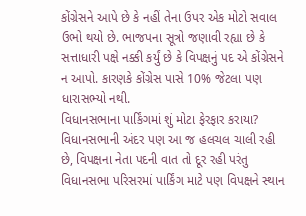કોંગ્રેસને આપે છે કે નહીં તેના ઉપર એક મોટો સવાલ ઉભો થયો છે. ભાજપના સૂત્રો જણાવી રહ્યા છે કે સત્તાધારી પક્ષે નક્કી કર્યું છે કે વિપક્ષનું પદ એ કોંગ્રેસને ન આપો. કારણકે કોંગ્રેસ પાસે 10% જેટલા પણ ધારાસભ્યો નથી.
વિધાનસભાના પાર્કિંગમાં શું મોટા ફેરફાર કરાયા?
વિધાનસભાની અંદર પણ આ જ હલચલ ચાલી રહી છે, વિપક્ષના નેતા પદની વાત તો દૂર રહી પરંતુ વિધાનસભા પરિસરમાં પાર્કિંગ માટે પણ વિપક્ષને સ્થાન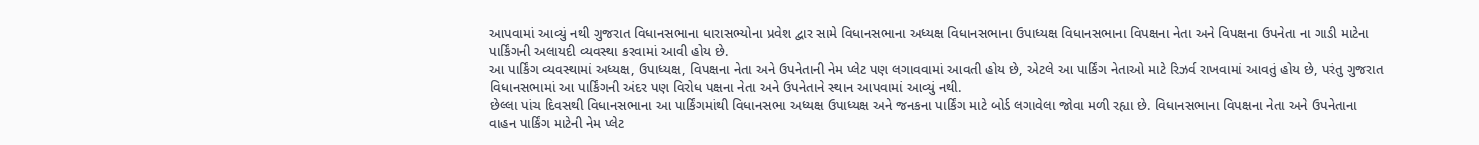આપવામાં આવ્યું નથી ગુજરાત વિધાનસભાના ધારાસભ્યોના પ્રવેશ દ્વાર સામે વિધાનસભાના અધ્યક્ષ વિધાનસભાના ઉપાધ્યક્ષ વિધાનસભાના વિપક્ષના નેતા અને વિપક્ષના ઉપનેતા ના ગાડી માટેના પાર્કિંગની અલાયદી વ્યવસ્થા કરવામાં આવી હોય છે.
આ પાર્કિંગ વ્યવસ્થામાં અધ્યક્ષ, ઉપાધ્યક્ષ, વિપક્ષના નેતા અને ઉપનેતાની નેમ પ્લેટ પણ લગાવવામાં આવતી હોય છે, એટલે આ પાર્કિંગ નેતાઓ માટે રિઝર્વ રાખવામાં આવતું હોય છે, પરંતુ ગુજરાત વિધાનસભામાં આ પાર્કિંગની અંદર પણ વિરોધ પક્ષના નેતા અને ઉપનેતાને સ્થાન આપવામાં આવ્યું નથી.
છેલ્લા પાંચ દિવસથી વિધાનસભાના આ પાર્કિંગમાંથી વિધાનસભા અધ્યક્ષ ઉપાધ્યક્ષ અને જનકના પાર્કિંગ માટે બોર્ડ લગાવેલા જોવા મળી રહ્યા છે. વિધાનસભાના વિપક્ષના નેતા અને ઉપનેતાના વાહન પાર્કિંગ માટેની નેમ પ્લેટ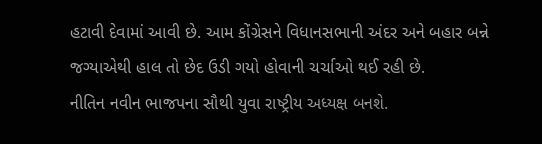હટાવી દેવામાં આવી છે. આમ કોંગ્રેસને વિધાનસભાની અંદર અને બહાર બન્ને જગ્યાએથી હાલ તો છેદ ઉડી ગયો હોવાની ચર્ચાઓ થઈ રહી છે.
નીતિન નવીન ભાજપના સૌથી યુવા રાષ્ટ્રીય અધ્યક્ષ બનશે.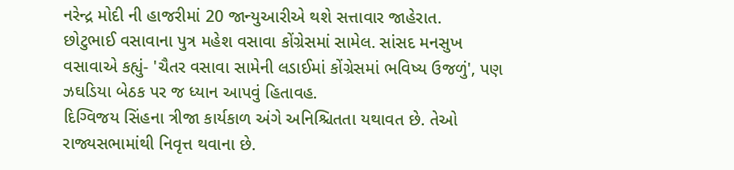નરેન્દ્ર મોદી ની હાજરીમાં 20 જાન્યુઆરીએ થશે સત્તાવાર જાહેરાત.
છોટુભાઈ વસાવાના પુત્ર મહેશ વસાવા કોંગ્રેસમાં સામેલ. સાંસદ મનસુખ વસાવાએ કહ્યું- 'ચૈતર વસાવા સામેની લડાઈમાં કોંગ્રેસમાં ભવિષ્ય ઉજળું', પણ ઝઘડિયા બેઠક પર જ ધ્યાન આપવું હિતાવહ.
દિગ્વિજય સિંહના ત્રીજા કાર્યકાળ અંગે અનિશ્ચિતતા યથાવત છે. તેઓ રાજ્યસભામાંથી નિવૃત્ત થવાના છે.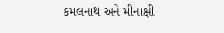કમલનાથ અને મીનાક્ષી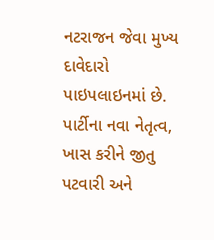નટરાજન જેવા મુખ્ય દાવેદારો પાઇપલાઇનમાં છે. પાર્ટીના નવા નેતૃત્વ, ખાસ કરીને જીતુ પટવારી અને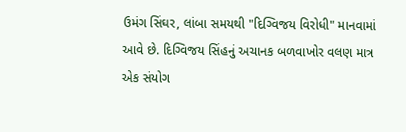ઉમંગ સિંઘર, લાંબા સમયથી "દિગ્વિજય વિરોધી" માનવામાં આવે છે. દિગ્વિજય સિંહનું અચાનક બળવાખોર વલણ માત્ર એક સંયોગ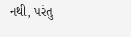નથી, પરંતુ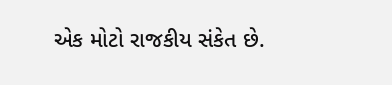એક મોટો રાજકીય સંકેત છે.